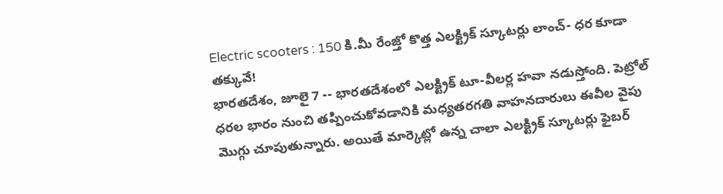Electric scooters : 150 కి.మీ రేంజ్తో కొత్త ఎలక్ట్రిక్ స్కూటర్లు లాంచ్- ధర కూడా తక్కువే!
భారతదేశం, జూలై 7 -- భారతదేశంలో ఎలక్ట్రిక్ టూ-వీలర్ల హవా నడుస్తోంది. పెట్రోల్ ధరల భారం నుంచి తప్పించుకోవడానికి మధ్యతరగతి వాహనదారులు ఈవీల వైపు మొగ్గు చూపుతున్నారు. అయితే మార్కెట్లో ఉన్న చాలా ఎలక్ట్రిక్ స్కూటర్లు ఫైబర్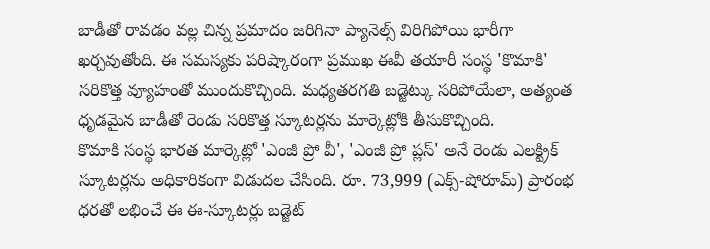బాడీతో రావడం వల్ల చిన్న ప్రమాదం జరిగినా ప్యానెల్స్ విరిగిపోయి భారీగా ఖర్చవుతోంది. ఈ సమస్యకు పరిష్కారంగా ప్రముఖ ఈవీ తయారీ సంస్థ 'కొమాకి' సరికొత్త వ్యూహంతో ముందుకొచ్చింది. మధ్యతరగతి బడ్జెట్కు సరిపోయేలా, అత్యంత ధృడమైన బాడీతో రెండు సరికొత్త స్కూటర్లను మార్కెట్లోకి తీసుకొచ్చింది.
కొమాకి సంస్థ భారత మార్కెట్లో 'ఎంజీ ప్రో వీ', 'ఎంజీ ప్రో ప్లస్' అనే రెండు ఎలక్ట్రిక్ స్కూటర్లను అధికారికంగా విడుదల చేసింది. రూ. 73,999 (ఎక్స్-షోరూమ్) ప్రారంభ ధరతో లభించే ఈ ఈ-స్కూటర్లు బడ్జెట్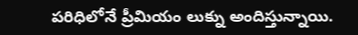పరిధిలోనే ప్రీమియం లుక్ను అందిస్తున్నాయి.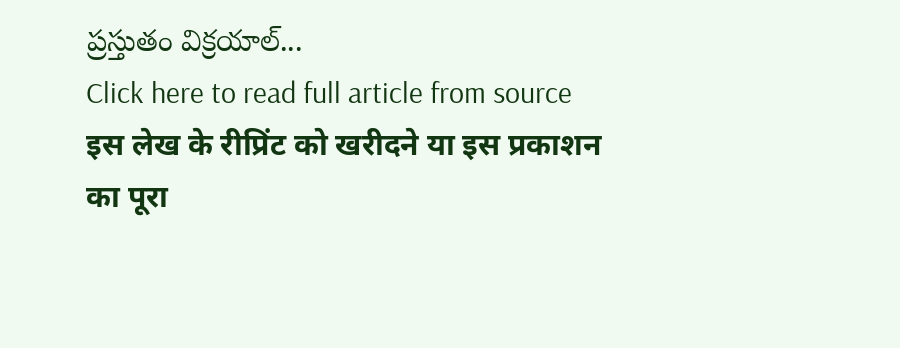ప్రస్తుతం విక్రయాల్...
Click here to read full article from source
इस लेख के रीप्रिंट को खरीदने या इस प्रकाशन का पूरा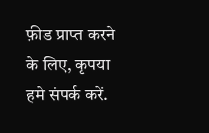फ़ीड प्राप्त करने के लिए, कृपया
हमे संपर्क करें.